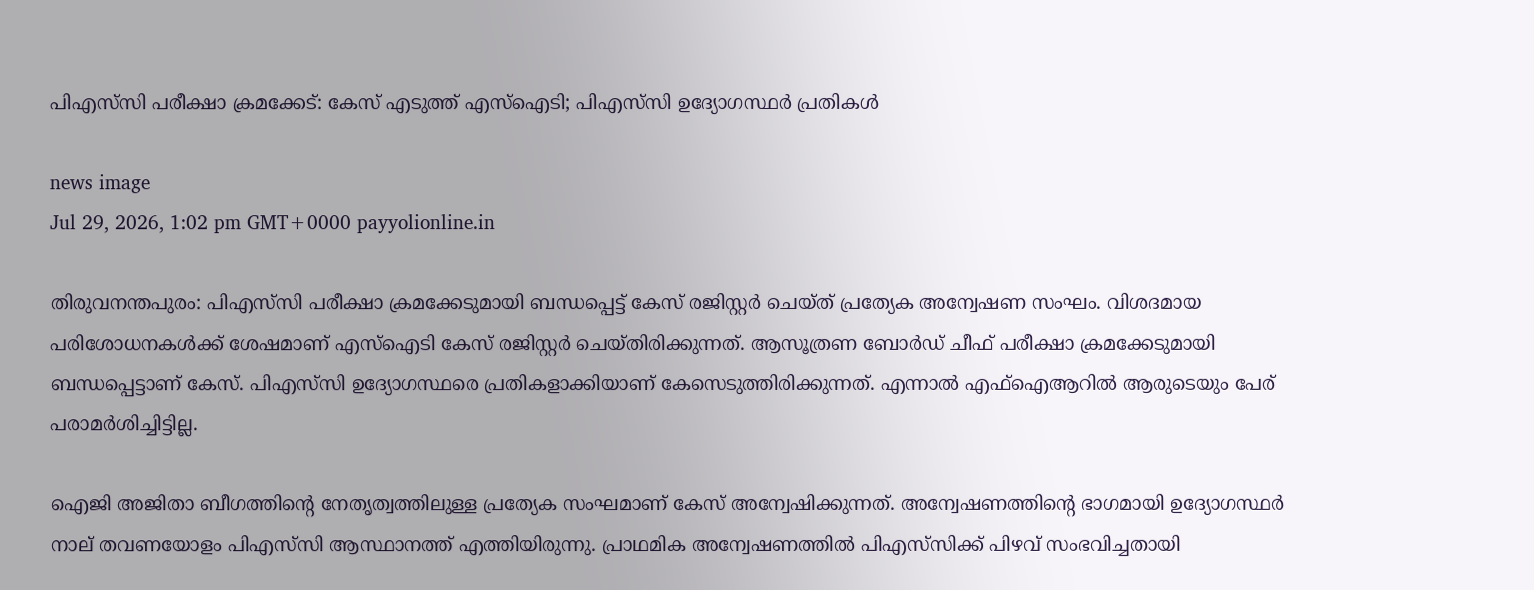പിഎസ്‌സി പരീക്ഷാ ക്രമക്കേട്: കേസ് എടുത്ത് എസ്‌ഐടി; പിഎസ്‌സി ഉദ്യോഗസ്ഥർ പ്രതികൾ

news image
Jul 29, 2026, 1:02 pm GMT+0000 payyolionline.in

തിരുവനന്തപുരം: പിഎസ്‌സി പരീക്ഷാ ക്രമക്കേടുമായി ബന്ധപ്പെട്ട് കേസ് രജിസ്റ്റർ ചെയ്ത് പ്രത്യേക അന്വേഷണ സംഘം. വിശദമായ പരിശോധനകൾക്ക് ശേഷമാണ് എസ്‌ഐടി കേസ് രജിസ്റ്റർ ചെയ്തിരിക്കുന്നത്. ആസൂത്രണ ബോർഡ് ചീഫ് പരീക്ഷാ ക്രമക്കേടുമായി ബന്ധപ്പെട്ടാണ് കേസ്. പിഎസ്‌സി ഉദ്യോഗസ്ഥരെ പ്രതികളാക്കിയാണ് കേസെടുത്തിരിക്കുന്നത്. എന്നാൽ എഫ്‌ഐആറിൽ ആരുടെയും പേര് പരാമർശിച്ചിട്ടില്ല.

ഐജി അജിതാ ബീഗത്തിന്റെ നേതൃത്വത്തിലുള്ള പ്രത്യേക സംഘമാണ് കേസ് അന്വേഷിക്കുന്നത്. അന്വേഷണത്തിന്റെ ഭാഗമായി ഉദ്യോഗസ്ഥർ നാല് തവണയോളം പിഎസ്‌സി ആസ്ഥാനത്ത് എത്തിയിരുന്നു. പ്രാഥമിക അന്വേഷണത്തിൽ പിഎസ്‌സിക്ക് പിഴവ് സംഭവിച്ചതായി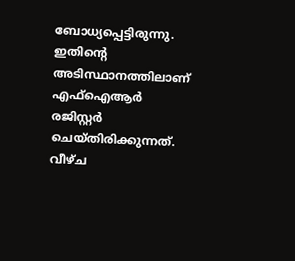ബോധ്യപ്പെട്ടിരുന്നു. ഇതിന്റെ അടിസ്ഥാനത്തിലാണ് എഫ്‌ഐആർ രജിസ്റ്റർ ചെയ്തിരിക്കുന്നത്. വീഴ്ച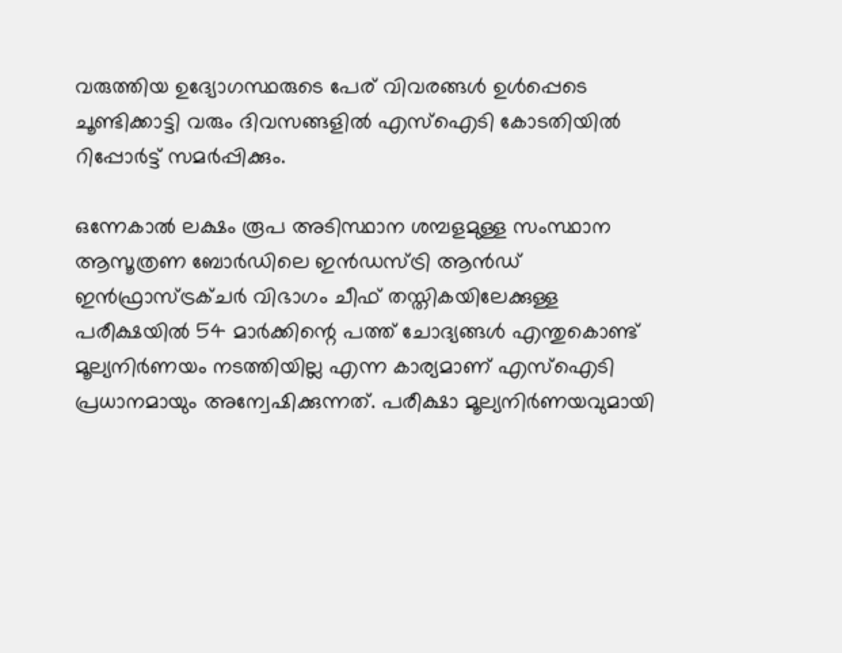വരുത്തിയ ഉദ്യോഗസ്ഥരുടെ പേര് വിവരങ്ങൾ ഉൾപ്പെടെ ചൂണ്ടിക്കാട്ടി വരും ദിവസങ്ങളിൽ എസ്‌ഐടി കോടതിയിൽ റിപ്പോർട്ട് സമർപ്പിക്കും.

ഒന്നേകാൽ ലക്ഷം രൂപ അടിസ്ഥാന ശമ്പളമുള്ള സംസ്ഥാന ആസൂത്രണ ബോർഡിലെ ഇൻഡസ്ട്രി ആൻഡ് ഇൻഫ്രാസ്ട്രക്ചർ വിഭാഗം ചീഫ് തസ്തികയിലേക്കുള്ള പരീക്ഷയിൽ 54 മാർക്കിന്റെ പത്ത് ചോദ്യങ്ങൾ എന്തുകൊണ്ട് മൂല്യനിർണയം നടത്തിയില്ല എന്ന കാര്യമാണ് എസ്‌ഐടി പ്രധാനമായും അന്വേഷിക്കുന്നത്. പരീക്ഷാ മൂല്യനിർണയവുമായി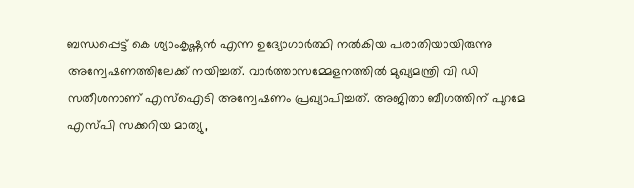ബന്ധപ്പെട്ട് കെ ശ്യാംകൃഷ്ണൻ എന്ന ഉദ്യോഗാർത്ഥി നൽകിയ പരാതിയായിരുന്നു അന്വേഷണത്തിലേക്ക് നയിച്ചത്. വാർത്താസമ്മേളനത്തിൽ മുഖ്യമന്ത്രി വി ഡി സതീശനാണ് എസ്ഐടി അന്വേഷണം പ്രഖ്യാപിച്ചത്. അജിതാ ബീഗത്തിന് പുറമേ എസ്പി സക്കറിയ മാത്യു,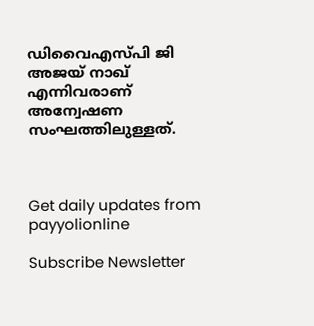ഡിവൈഎസ്പി ജി അജയ് നാഖ് എന്നിവരാണ് അന്വേഷണ സംഘത്തിലുള്ളത്.



Get daily updates from payyolionline

Subscribe Newsletter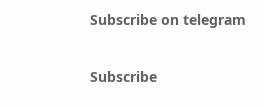Subscribe on telegram

Subscribe